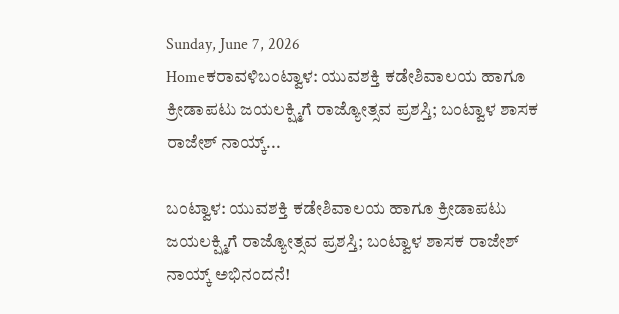Sunday, June 7, 2026
Homeಕರಾವಳಿಬಂಟ್ವಾಳ: ಯುವಶಕ್ತಿ ಕಡೇಶಿವಾಲಯ ಹಾಗೂ ಕ್ರೀಡಾಪಟು ಜಯಲಕ್ಷ್ಮಿಗೆ ರಾಜ್ಯೋತ್ಸವ ಪ್ರಶಸ್ತಿ; ಬಂಟ್ವಾಳ ಶಾಸಕ ರಾಜೇಶ್ ನಾಯ್ಕ್...

ಬಂಟ್ವಾಳ: ಯುವಶಕ್ತಿ ಕಡೇಶಿವಾಲಯ ಹಾಗೂ ಕ್ರೀಡಾಪಟು ಜಯಲಕ್ಷ್ಮಿಗೆ ರಾಜ್ಯೋತ್ಸವ ಪ್ರಶಸ್ತಿ; ಬಂಟ್ವಾಳ ಶಾಸಕ ರಾಜೇಶ್ ನಾಯ್ಕ್ ಅಭಿನಂದನೆ!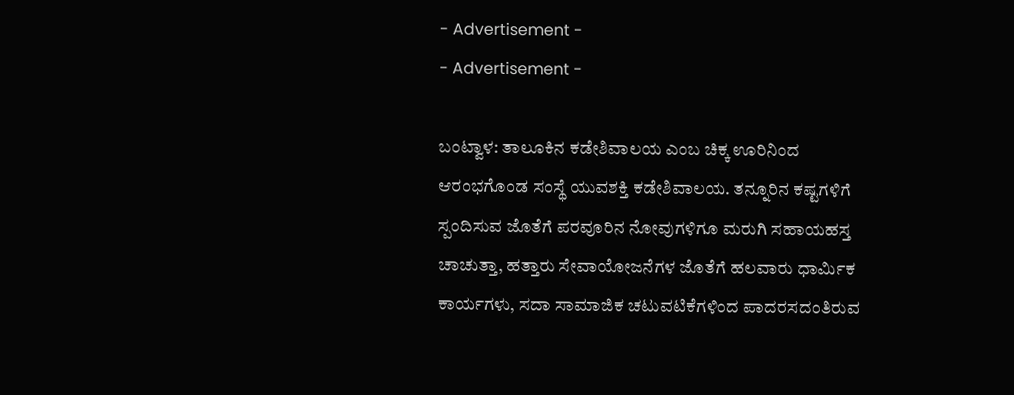- Advertisement -
- Advertisement -

ಬಂಟ್ವಾಳ: ತಾಲೂಕಿನ ಕಡೇಶಿವಾಲಯ ಎಂಬ ಚಿಕ್ಕ ಊರಿನಿಂದ ಆರಂಭಗೊಂಡ ಸಂಸ್ಥೆ ಯುವಶಕ್ತಿ ಕಡೇಶಿವಾಲಯ. ತನ್ನೂರಿನ ಕಷ್ಟಗಳಿಗೆ ಸ್ಪಂದಿಸುವ ಜೊತೆಗೆ ಪರವೂರಿನ ನೋವುಗಳಿಗೂ ಮರುಗಿ ಸಹಾಯಹಸ್ತ ಚಾಚುತ್ತಾ, ಹತ್ತಾರು ಸೇವಾಯೋಜನೆಗಳ ಜೊತೆಗೆ ಹಲವಾರು ಧಾರ್ಮಿಕ ಕಾರ್ಯಗಳು, ಸದಾ ಸಾಮಾಜಿಕ ಚಟುವಟಿಕೆಗಳಿಂದ ಪಾದರಸದಂತಿರುವ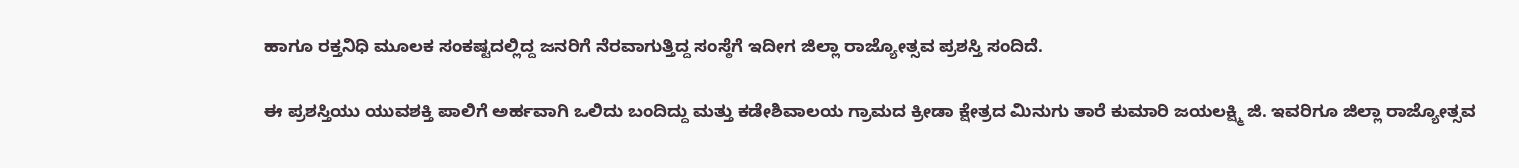ಹಾಗೂ ರಕ್ತನಿಧಿ ಮೂಲಕ ಸಂಕಷ್ಟದಲ್ಲಿದ್ದ ಜನರಿಗೆ ನೆರವಾಗುತ್ತಿದ್ದ ಸಂಸ್ಠೆಗೆ ಇದೀಗ ಜಿಲ್ಲಾ ರಾಜ್ಯೋತ್ಸವ ಪ್ರಶಸ್ತಿ ಸಂದಿದೆ.

ಈ ಪ್ರಶಸ್ತಿಯು ಯುವಶಕ್ತಿ ಪಾಲಿಗೆ ಅರ್ಹವಾಗಿ ಒಲಿದು ಬಂದಿದ್ದು ಮತ್ತು ಕಡೇಶಿವಾಲಯ ಗ್ರಾಮದ ಕ್ರೀಡಾ ಕ್ಷೇತ್ರದ ಮಿನುಗು ತಾರೆ ಕುಮಾರಿ ಜಯಲಕ್ಷ್ಮಿ ಜಿ. ಇವರಿಗೂ ಜಿಲ್ಲಾ ರಾಜ್ಯೋತ್ಸವ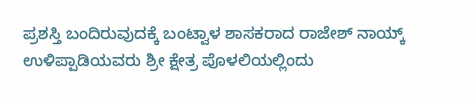ಪ್ರಶಸ್ತಿ ಬಂದಿರುವುದಕ್ಕೆ ಬಂಟ್ವಾಳ ಶಾಸಕರಾದ ರಾಜೇಶ್ ನಾಯ್ಕ್ ಉಳಿಪ್ಪಾಡಿಯವರು ಶ್ರೀ ಕ್ಷೇತ್ರ ಪೊಳಲಿಯಲ್ಲಿಂದು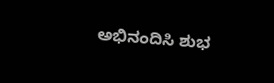ಅಭಿನಂದಿಸಿ ಶುಭ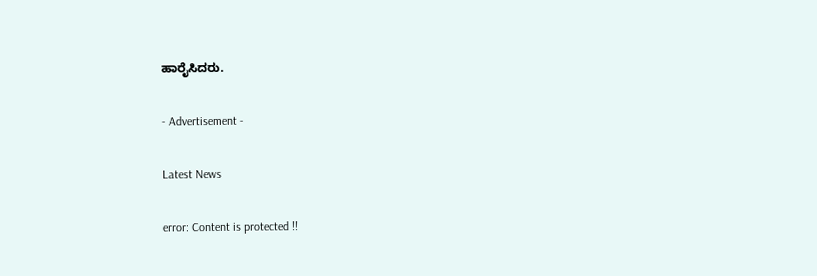ಹಾರೈಸಿದರು.

- Advertisement -

Latest News

error: Content is protected !!